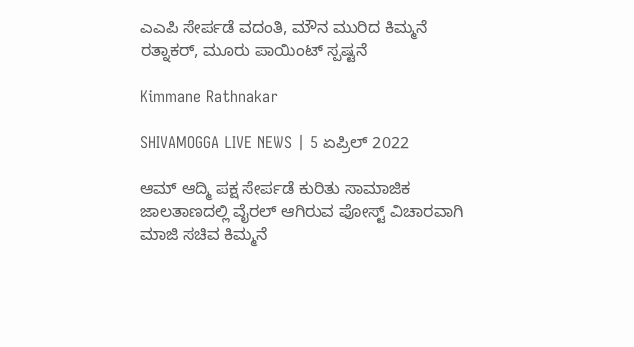ಎಎಪಿ ಸೇರ್ಪಡೆ ವದಂತಿ, ಮೌನ ಮುರಿದ ಕಿಮ್ಮನೆ ರತ್ನಾಕರ್, ಮೂರು ಪಾಯಿಂಟ್ ಸ್ಪಷ್ಟನೆ

Kimmane Rathnakar

SHIVAMOGGA LIVE NEWS | 5 ಏಪ್ರಿಲ್ 2022

ಆಮ್ ಆದ್ಮಿ ಪಕ್ಷ ಸೇರ್ಪಡೆ ಕುರಿತು ಸಾಮಾಜಿಕ ಜಾಲತಾಣದಲ್ಲಿ ವೈರಲ್ ಆಗಿರುವ ಪೋಸ್ಟ್ ವಿಚಾರವಾಗಿ ಮಾಜಿ ಸಚಿವ ಕಿಮ್ಮನೆ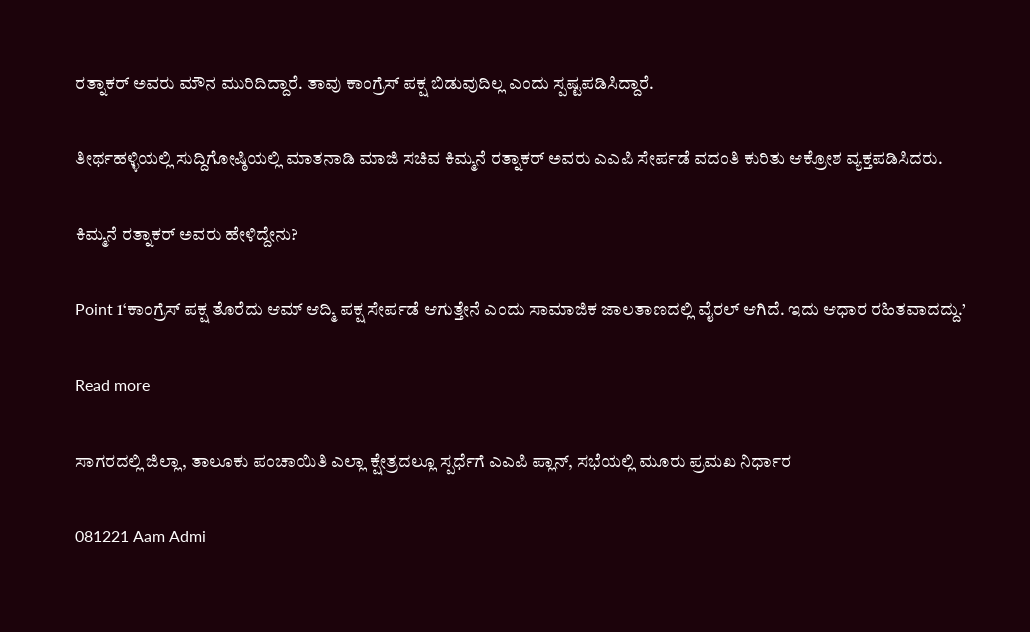ರತ್ನಾಕರ್ ಅವರು ಮೌನ ಮುರಿದಿದ್ದಾರೆ. ತಾವು ಕಾಂಗ್ರೆಸ್ ಪಕ್ಷ ಬಿಡುವುದಿಲ್ಲ ಎಂದು ಸ್ಪಷ್ಟಪಡಿಸಿದ್ದಾರೆ.

ತೀರ್ಥಹಳ್ಳಿಯಲ್ಲಿ ಸುದ್ದಿಗೋಷ್ಠಿಯಲ್ಲಿ ಮಾತನಾಡಿ ಮಾಜಿ ಸಚಿವ ಕಿಮ್ಮನೆ ರತ್ನಾಕರ್ ಅವರು ಎಎಪಿ ಸೇರ್ಪಡೆ ವದಂತಿ ಕುರಿತು ಆಕ್ರೋಶ ವ್ಯಕ್ತಪಡಿಸಿದರು.

ಕಿಮ್ಮನೆ ರತ್ನಾಕರ್ ಅವರು ಹೇಳಿದ್ದೇನು?

Point 1‘ಕಾಂಗ್ರೆಸ್ ಪಕ್ಷ ತೊರೆದು ಆಮ್ ಆದ್ಮಿ ಪಕ್ಷ ಸೇರ್ಪಡೆ ಆಗುತ್ತೇನೆ ಎಂದು ಸಾಮಾಜಿಕ ಜಾಲತಾಣದಲ್ಲಿ ವೈರಲ್ ಆಗಿದೆ. ಇದು ಆಧಾರ ರಹಿತವಾದದ್ದು.’

Read more

ಸಾಗರದಲ್ಲಿ ಜಿಲ್ಲಾ, ತಾಲೂಕು ಪಂಚಾಯಿತಿ ಎಲ್ಲಾ ಕ್ಷೇತ್ರದಲ್ಲೂ ಸ್ಪರ್ಧೆಗೆ ಎಎಪಿ ಪ್ಲಾನ್, ಸಭೆಯಲ್ಲಿ ಮೂರು ಪ್ರಮಖ ನಿರ್ಧಾರ

081221 Aam Admi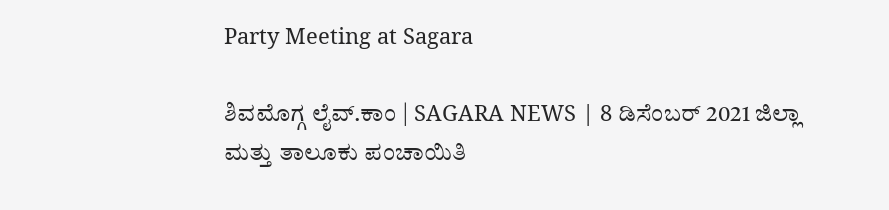Party Meeting at Sagara

ಶಿವಮೊಗ್ಗ ಲೈವ್.ಕಾಂ | SAGARA NEWS | 8 ಡಿಸೆಂಬರ್ 2021 ಜಿಲ್ಲಾ ಮತ್ತು ತಾಲೂಕು ಪಂಚಾಯಿತಿ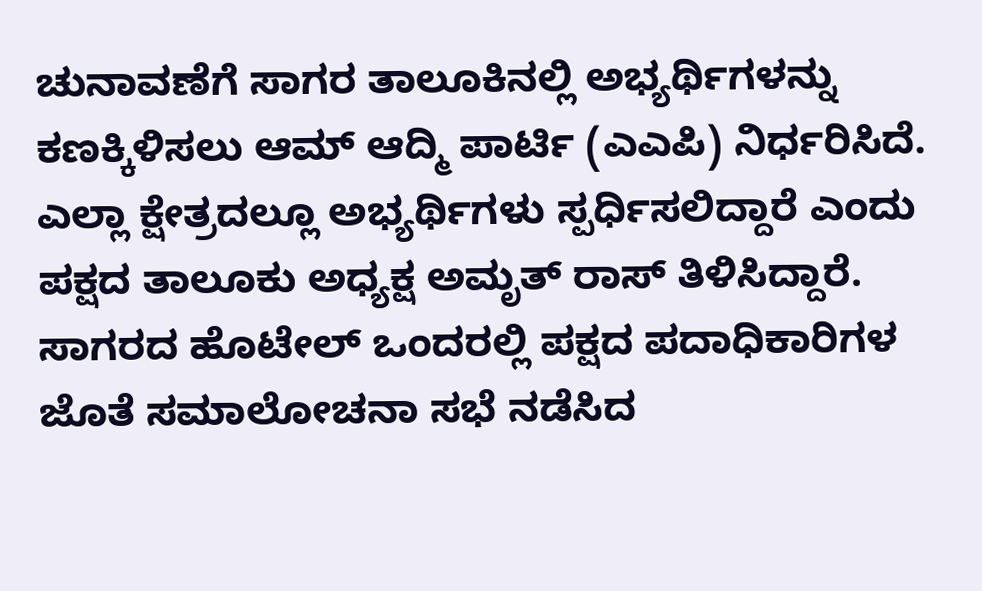ಚುನಾವಣೆಗೆ ಸಾಗರ ತಾಲೂಕಿನಲ್ಲಿ ಅಭ್ಯರ್ಥಿಗಳನ್ನು ಕಣಕ್ಕಿಳಿಸಲು ಆಮ್ ಆದ್ಮಿ ಪಾರ್ಟಿ (ಎಎಪಿ) ನಿರ್ಧರಿಸಿದೆ. ಎಲ್ಲಾ ಕ್ಷೇತ್ರದಲ್ಲೂ ಅಭ್ಯರ್ಥಿಗಳು ಸ್ಪರ್ಧಿಸಲಿದ್ದಾರೆ ಎಂದು ಪಕ್ಷದ ತಾಲೂಕು ಅಧ್ಯಕ್ಷ ಅಮೃತ್ ರಾಸ್ ತಿಳಿಸಿದ್ದಾರೆ. ಸಾಗರದ ಹೊಟೇಲ್ ಒಂದರಲ್ಲಿ ಪಕ್ಷದ ಪದಾಧಿಕಾರಿಗಳ ಜೊತೆ ಸಮಾಲೋಚನಾ ಸಭೆ ನಡೆಸಿದ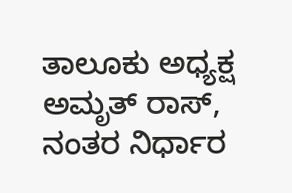ತಾಲೂಕು ಅಧ್ಯಕ್ಷ ಅಮೃತ್ ರಾಸ್, ನಂತರ ನಿರ್ಧಾರ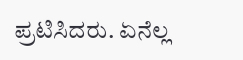ಪ್ರಟಿಸಿದರು. ಏನೆಲ್ಲ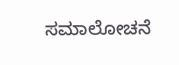ಸಮಾಲೋಚನೆ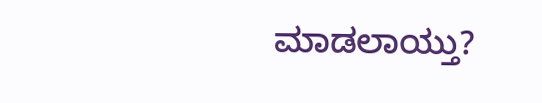ಮಾಡಲಾಯ್ತು?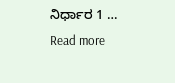ನಿರ್ಧಾರ 1 … Read more